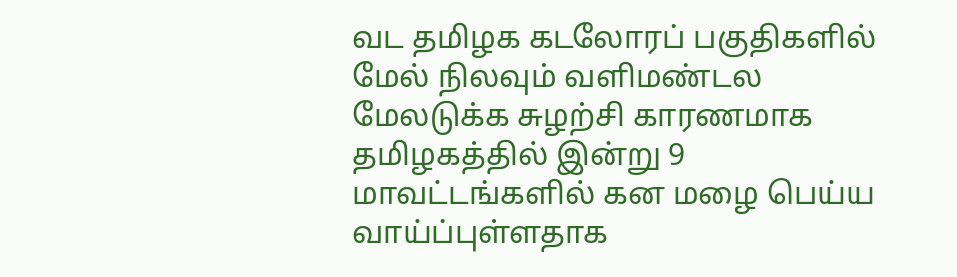வட தமிழக கடலோரப் பகுதிகளில் மேல் நிலவும் வளிமண்டல மேலடுக்க சுழற்சி காரணமாக தமிழகத்தில் இன்று 9 மாவட்டங்களில் கன மழை பெய்ய வாய்ப்புள்ளதாக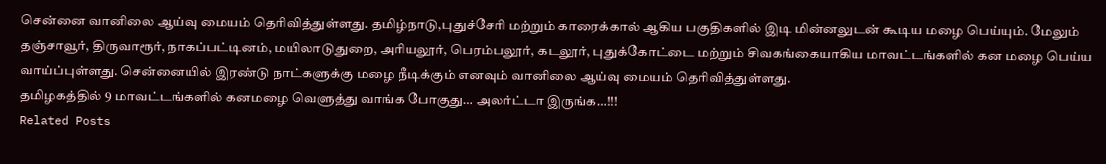சென்னை வானிலை ஆய்வு மையம் தெரிவித்துள்ளது. தமிழ்நாடு,புதுச்சேரி மற்றும் காரைக்கால் ஆகிய பகுதிகளில் இடி மின்னலுடன் கூடிய மழை பெய்யும். மேலும் தஞ்சாவூர், திருவாரூர், நாகப்பட்டினம், மயிலாடுதுறை, அரியலூர், பெரம்பலூர், கடலூர், புதுக்கோட்டை மற்றும் சிவகங்கையாகிய மாவட்டங்களில் கன மழை பெய்ய வாய்ப்புள்ளது. சென்னையில் இரண்டு நாட்களுக்கு மழை நீடிக்கும் எனவும் வானிலை ஆய்வு மையம் தெரிவித்துள்ளது.
தமிழகத்தில் 9 மாவட்டங்களில் கனமழை வெளுத்து வாங்க போகுது… அலர்ட்டா இருங்க…!!!
Related Posts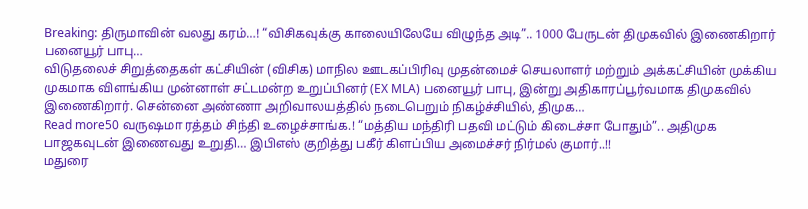Breaking: திருமாவின் வலது கரம்…! “விசிகவுக்கு காலையிலேயே விழுந்த அடி”.. 1000 பேருடன் திமுகவில் இணைகிறார் பனையூர் பாபு…
விடுதலைச் சிறுத்தைகள் கட்சியின் (விசிக) மாநில ஊடகப்பிரிவு முதன்மைச் செயலாளர் மற்றும் அக்கட்சியின் முக்கிய முகமாக விளங்கிய முன்னாள் சட்டமன்ற உறுப்பினர் (EX MLA) பனையூர் பாபு, இன்று அதிகாரப்பூர்வமாக திமுகவில் இணைகிறார். சென்னை அண்ணா அறிவாலயத்தில் நடைபெறும் நிகழ்ச்சியில், திமுக…
Read more50 வருஷமா ரத்தம் சிந்தி உழைச்சாங்க.! “மத்திய மந்திரி பதவி மட்டும் கிடைச்சா போதும்”.. அதிமுக பாஜகவுடன் இணைவது உறுதி… இபிஎஸ் குறித்து பகீர் கிளப்பிய அமைச்சர் நிர்மல் குமார்..!!
மதுரை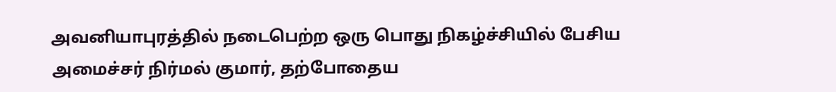அவனியாபுரத்தில் நடைபெற்ற ஒரு பொது நிகழ்ச்சியில் பேசிய அமைச்சர் நிர்மல் குமார், தற்போதைய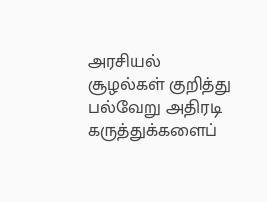அரசியல் சூழல்கள் குறித்து பல்வேறு அதிரடி கருத்துக்களைப்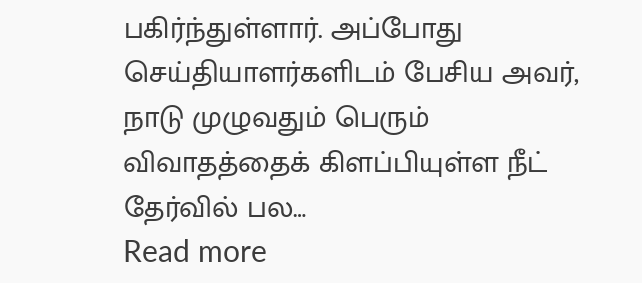பகிர்ந்துள்ளார். அப்போது செய்தியாளர்களிடம் பேசிய அவர், நாடு முழுவதும் பெரும் விவாதத்தைக் கிளப்பியுள்ள நீட் தேர்வில் பல…
Read more